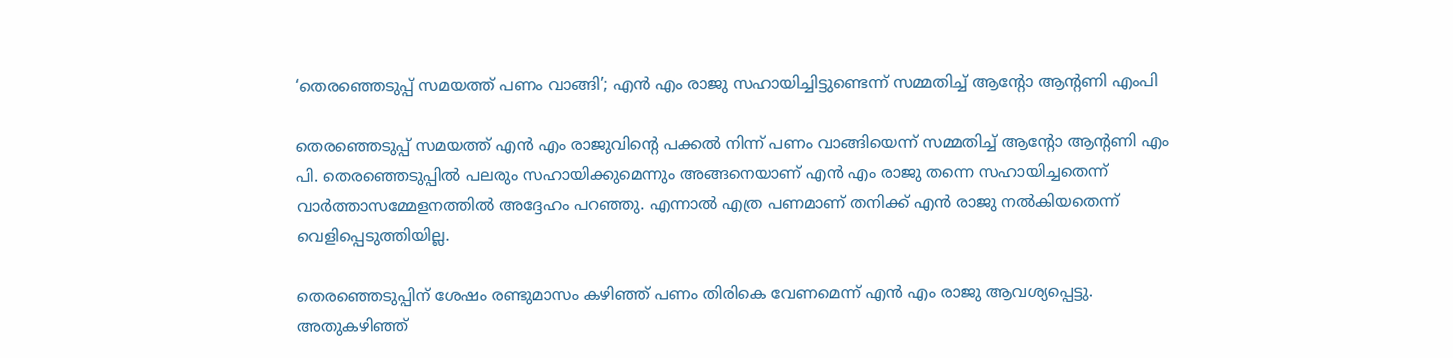‘തെരഞ്ഞെടുപ്പ് സമയത്ത് പണം വാങ്ങി’; എൻ എം രാജു സഹായിച്ചിട്ടുണ്ടെന്ന് സമ്മതിച്ച് ആൻ്റോ ആൻ്റണി എംപി

തെരഞ്ഞെടുപ്പ് സമയത്ത് എൻ എം രാജുവിൻ്റെ പക്കല്‍ നിന്ന് പണം വാങ്ങിയെന്ന് സമ്മതിച്ച് ആൻ്റോ ആൻ്റണി എം പി. തെരഞ്ഞെടുപ്പില്‍ പലരും സഹായിക്കുമെന്നും അങ്ങനെയാണ് എൻ എം രാജു തന്നെ സഹായിച്ചതെന്ന് വാര്‍ത്താസമ്മേളനത്തില്‍ അദ്ദേഹം പറഞ്ഞു. എന്നാല്‍ എത്ര പണമാണ് തനിക്ക് എൻ രാജു നല്‍കിയതെന്ന് വെളിപ്പെടുത്തിയില്ല.

തെരഞ്ഞെടുപ്പിന് ശേഷം രണ്ടുമാസം കഴിഞ്ഞ് പണം തിരികെ വേണമെന്ന് എൻ എം രാജു ആവശ്യപ്പെട്ടു. അതുകഴിഞ്ഞ്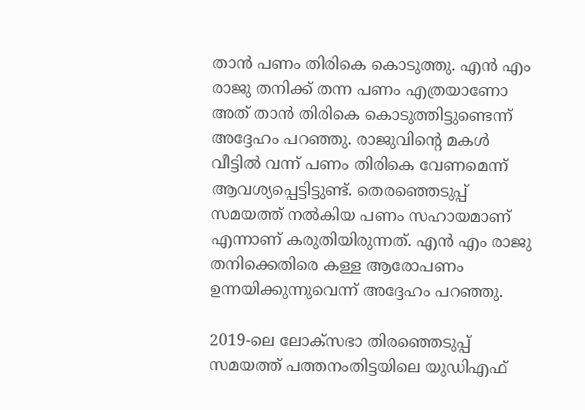താൻ പണം തിരികെ കൊടുത്തു. എൻ എം രാജു തനിക്ക് തന്ന പണം എത്രയാണോ അത് താൻ തിരികെ കൊടുത്തിട്ടുണ്ടെന്ന് അദ്ദേഹം പറഞ്ഞു. രാജുവിന്റെ മകൾ വീട്ടിൽ വന്ന് പണം തിരികെ വേണമെന്ന് ആവശ്യപ്പെട്ടിട്ടുണ്ട്. തെരഞ്ഞെടുപ്പ് സമയത്ത് നൽകിയ പണം സഹായമാണ് എന്നാണ് കരുതിയിരുന്നത്. എൻ എം രാജു തനിക്കെതിരെ കള്ള ആരോപണം ഉന്നയിക്കുന്നുവെന്ന് അദ്ദേഹം പറഞ്ഞു.

2019-ലെ ലോക്സഭാ തിരഞ്ഞെടുപ്പ് സമയത്ത് പത്തനംതിട്ടയിലെ യുഡിഎഫ്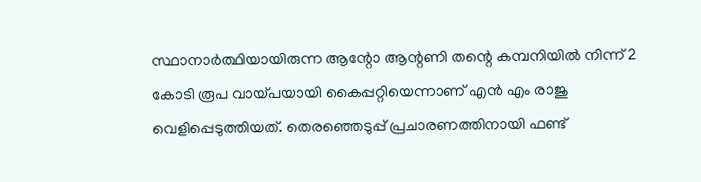സ്ഥാനാർത്ഥിയായിരുന്ന ആന്റോ ആന്റണി തന്റെ കമ്പനിയിൽ നിന്ന് 2 കോടി രൂപ വായ്പയായി കൈപ്പറ്റിയെന്നാണ് എൻ എം രാജു വെളിപ്പെടുത്തിയത്. തെരഞ്ഞെടുപ്പ് പ്രചാരണത്തിനായി ഫണ്ട്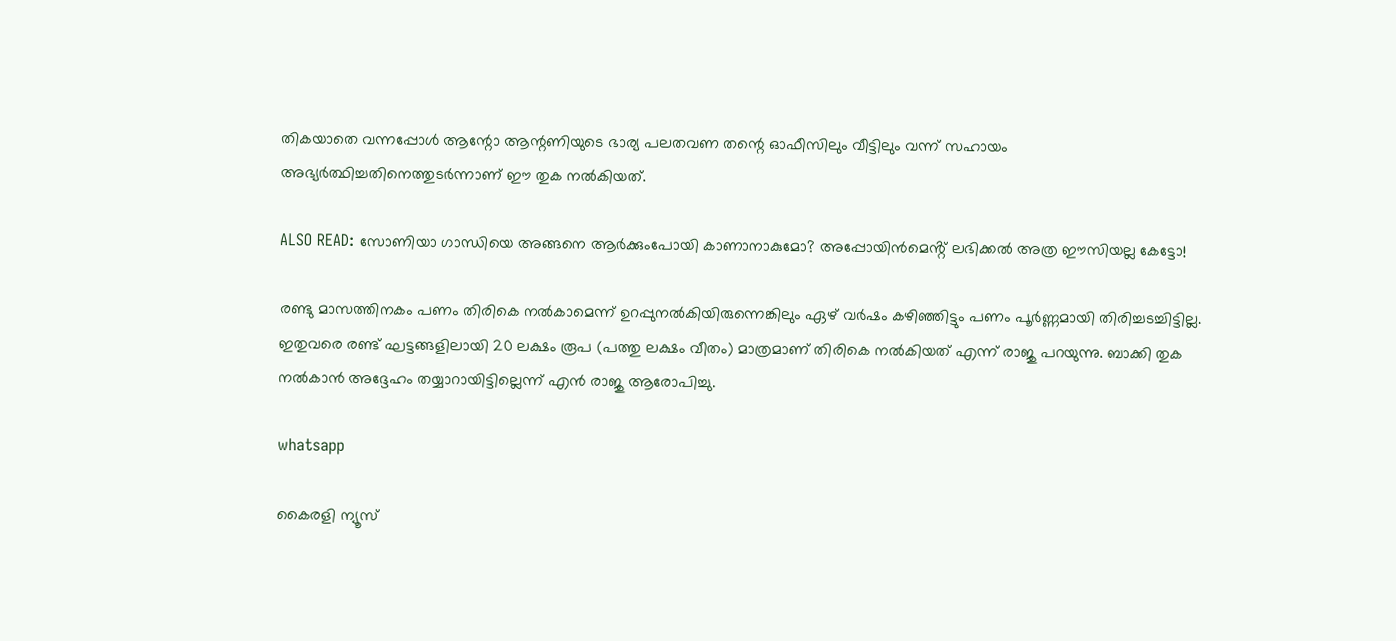തികയാതെ വന്നപ്പോൾ ആന്റോ ആന്റണിയുടെ ഭാര്യ പലതവണ തന്റെ ഓഫീസിലും വീട്ടിലും വന്ന് സഹായം അഭ്യർത്ഥിച്ചതിനെത്തുടർന്നാണ് ഈ തുക നൽകിയത്.

ALSO READ: സോണിയാ ഗാന്ധിയെ അങ്ങനെ ആർക്കുംപോയി കാണാനാകുമോ? അപ്പോയിൻമെൻ്റ് ലഭിക്കൽ അത്ര ഈസിയല്ല കേട്ടോ!

രണ്ടു മാസത്തിനകം പണം തിരികെ നൽകാമെന്ന് ഉറപ്പുനൽകിയിരുന്നെങ്കിലും ഏഴ് വർഷം കഴിഞ്ഞിട്ടും പണം പൂർണ്ണമായി തിരിച്ചടച്ചിട്ടില്ല. ഇതുവരെ രണ്ട് ഘട്ടങ്ങളിലായി 20 ലക്ഷം രൂപ (പത്തു ലക്ഷം വീതം) മാത്രമാണ് തിരികെ നൽകിയത് എന്ന് രാജു പറയുന്നു. ബാക്കി തുക നൽകാൻ അദ്ദേഹം തയ്യാറായിട്ടില്ലെന്ന് എൻ രാജു ആരോപിച്ചു.

whatsapp

കൈരളി ന്യൂസ്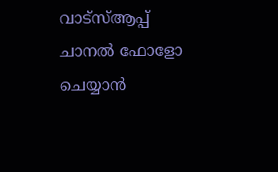വാട്‌സ്ആപ്പ് ചാനല്‍ ഫോളോ ചെയ്യാന്‍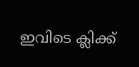ഇവിടെ ക്ലിക്ക്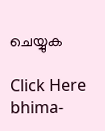ചെയ്യുക

Click Here
bhima-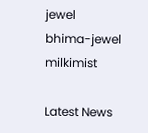jewel
bhima-jewel
milkimist

Latest News